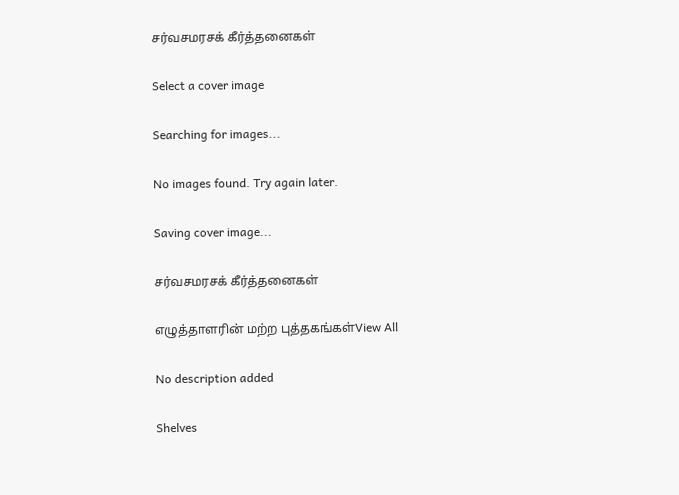சர்வசமரசக் கீர்த்தனைகள்

Select a cover image

Searching for images...

No images found. Try again later.

Saving cover image...

சர்வசமரசக் கீர்த்தனைகள்

எழுத்தாளரின் மற்ற புத்தகங்கள்View All

No description added

Shelves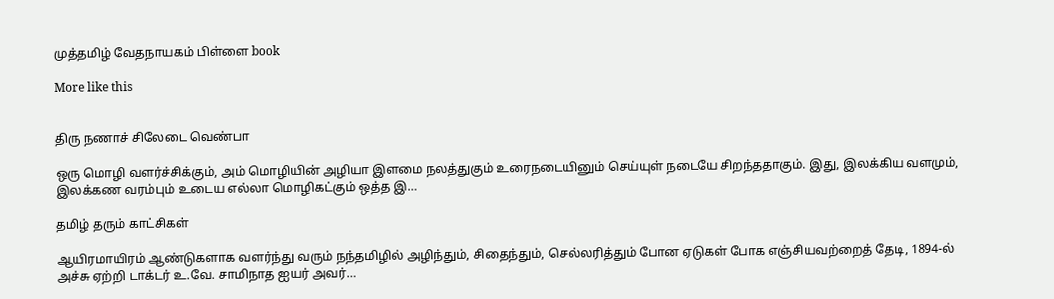முத்தமிழ் வேதநாயகம் பிள்ளை book

More like this


திரு நணாச் சிலேடை வெண்பா

ஒரு மொழி வளர்ச்சிக்கும், அம் மொழியின் அழியா இளமை நலத்துகும் உரைநடையினும் செய்யுள் நடையே சிறந்ததாகும். இது, இலக்கிய வளமும், இலக்கண வரம்பும் உடைய எல்லா மொழிகட்கும் ஒத்த இ…

தமிழ் தரும் காட்சிகள்

ஆயிரமாயிரம் ஆண்டுகளாக வளர்ந்து வரும் நந்தமிழில் அழிந்தும், சிதைந்தும், செல்லரித்தும் போன ஏடுகள் போக எஞ்சியவற்றைத் தேடி, 1894-ல் அச்சு ஏற்றி டாக்டர் உ.வே. சாமிநாத ஐயர் அவர்…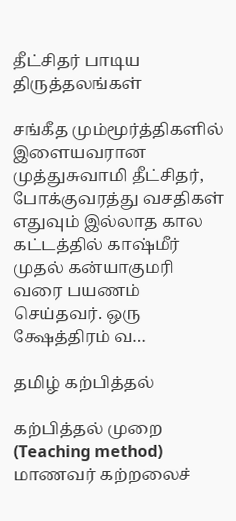தீட்சிதர் பாடிய திருத்தலங்கள்

சங்கீத மும்மூர்த்திகளில் இளையவரான முத்துசுவாமி தீட்சிதர், போக்குவரத்து வசதிகள் எதுவும் இல்லாத கால கட்டத்தில் காஷ்மீர் முதல் கன்யாகுமரி வரை பயணம் செய்தவர். ஒரு க்ஷேத்திரம் வ…

தமிழ் கற்பித்தல்

கற்பித்தல் முறை (Teaching method) மாணவர் கற்றலைச்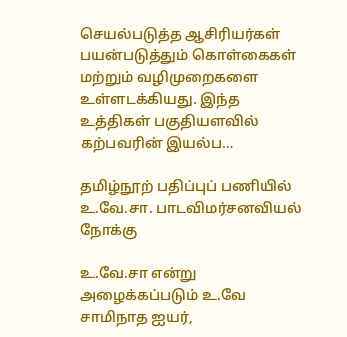செயல்படுத்த ஆசிரியர்கள் பயன்படுத்தும் கொள்கைகள் மற்றும் வழிமுறைகளை உள்ளடக்கியது. இந்த உத்திகள் பகுதியளவில் கற்பவரின் இயல்ப…

தமிழ்நூற் பதிப்புப் பணியில் உ.வே.சா. பாடவிமர்சனவியல் நோக்கு

உ.வே.சா என்று அழைக்கப்படும் உ.வே சாமிநாத ஐயர்,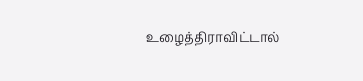உழைத்திராவிட்டால்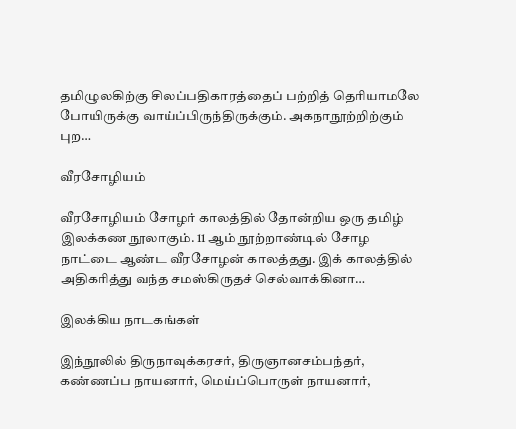தமிழுலகிற்கு சிலப்பதிகாரத்தைப் பற்றித் தெரியாமலே போயிருக்கு வாய்ப்பிருந்திருக்கும். அகநாநூற்றிற்கும் புற…

வீரசோழியம்

வீரசோழியம் சோழர் காலத்தில் தோன்றிய ஒரு தமிழ் இலக்கண நூலாகும். 11 ஆம் நூற்றாண்டில் சோழ நாட்டை ஆண்ட வீரசோழன் காலத்தது. இக் காலத்தில் அதிகரித்து வந்த சமஸ்கிருதச் செல்வாக்கினா…

இலக்கிய நாடகங்கள்

இந்நூலில் திருநாவுக்கரசர், திருஞானசம்பந்தர், கண்ணப்ப நாயனார், மெய்ப்பொருள் நாயனார்,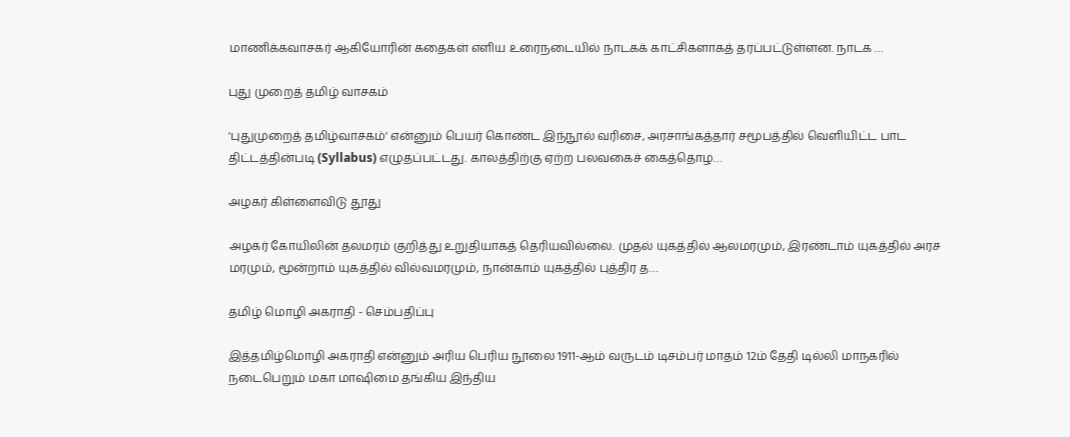மாணிக்கவாசகர் ஆகியோரின் கதைகள் எளிய உரைநடையில் நாடகக் காட்சிகளாகத் தரப்பட்டுள்ளன. நாடக …

புது முறைத் தமிழ் வாசகம்

'புதுமுறைத் தமிழ்வாசகம்' என்னும் பெயர் கொண்ட இந்நூல் வரிசை, அரசாங்கத்தார் சமூபத்தில் வெளியிட்ட பாட திட்டத்தின்படி (Syllabus) எழுதப்பட்டது. காலத்திற்கு ஏற்ற பலவகைச் கைத்தொழ…

அழகர் கிள்ளைவிடு தூது

அழகர் கோயிலின் தலமரம் குறித்து உறுதியாகத் தெரியவில்லை. முதல் யுகத்தில் ஆலமரமும், இரண்டாம் யுகத்தில் அரச மரமும், மூன்றாம் யுகத்தில் வில்வமரமும், நான்காம் யுகத்தில் புத்திர த…

தமிழ் மொழி அகராதி - செம்பதிப்பு

இத்தமிழ்மொழி அகராதி என்னும் அரிய பெரிய நூலை 1911-ஆம் வருடம் டிசம்பர் மாதம் 12ம் தேதி டில்லி மாநகரில் நடைபெறும் மகா மாஷிமை தங்கிய இந்திய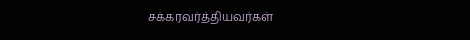சக்கரவர்த்தியவர்கள்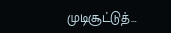முடிசூட்டுத்…